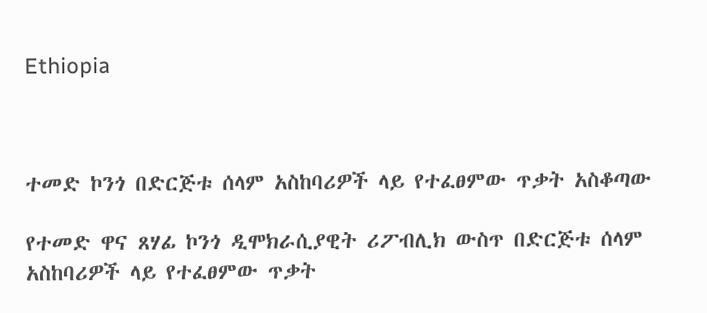Ethiopia



ተመድ ኮንጎ በድርጅቱ ሰላም አስከባሪዎች ላይ የተፈፀምው ጥቃት አስቆጣው

የተመድ ዋና ጸሃፊ ኮንጎ ዲሞክራሲያዊት ሪፖብሊክ ውስጥ በድርጅቱ ሰላም አስከባሪዎች ላይ የተፈፀምው ጥቃት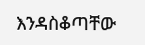እንዳስቆጣቸው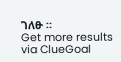ገለፁ ።
Get more results via ClueGoal